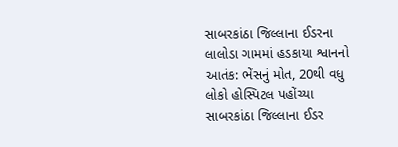સાબરકાંઠા જિલ્લાના ઈડરના લાલોડા ગામમાં હડકાયા શ્વાનનો આતંક: ભેંસનું મોત, 20થી વધુ લોકો હોસ્પિટલ પહોંચ્યા
સાબરકાંઠા જિલ્લાના ઈડર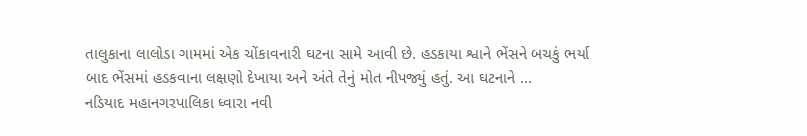તાલુકાના લાલોડા ગામમાં એક ચોંકાવનારી ઘટના સામે આવી છે. હડકાયા શ્વાને ભેંસને બચકું ભર્યા બાદ ભેંસમાં હડકવાના લક્ષણો દેખાયા અને અંતે તેનું મોત નીપજ્યું હતું. આ ઘટનાને ...
નડિયાદ મહાનગરપાલિકા ધ્વારા નવી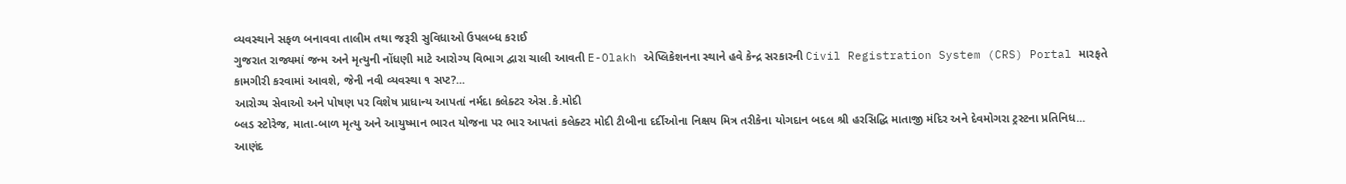વ્યવસ્થાને સફળ બનાવવા તાલીમ તથા જરૂરી સુવિધાઓ ઉપલબ્ધ કરાઈ
ગુજરાત રાજ્યમાં જન્મ અને મૃત્યુની નોંધણી માટે આરોગ્ય વિભાગ દ્વારા ચાલી આવતી E-Olakh એપ્લિકેશનના સ્થાને હવે કેન્દ્ર સરકારની Civil Registration System (CRS) Portal મારફતે કામગીરી કરવામાં આવશે, જેની નવી વ્યવસ્થા ૧ સપ્ટ?...
આરોગ્ય સેવાઓ અને પોષણ પર વિશેષ પ્રાધાન્ય આપતાં નર્મદા કલેક્ટર એસ.કે.મોદી
બ્લડ સ્ટોરેજ, માતા-બાળ મૃત્યુ અને આયુષ્માન ભારત યોજના પર ભાર આપતાં કલેક્ટર મોદી ટીબીના દર્દીઓના નિક્ષય મિત્ર તરીકેના યોગદાન બદલ શ્રી હરસિદ્ધિ માતાજી મંદિર અને દેવમોગરા ટ્રસ્ટના પ્રતિનિધ...
આણંદ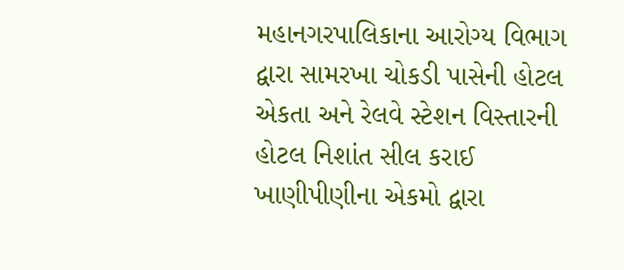મહાનગરપાલિકાના આરોગ્ય વિભાગ દ્વારા સામરખા ચોકડી પાસેની હોટલ એકતા અને રેલવે સ્ટેશન વિસ્તારની હોટલ નિશાંત સીલ કરાઈ
ખાણીપીણીના એકમો દ્વારા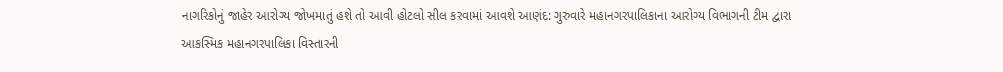નાગરિકોનું જાહેર આરોગ્ય જોખમાતું હશે તો આવી હોટલો સીલ કરવામાં આવશે આણંદ: ગુરુવારે મહાનગરપાલિકાના આરોગ્ય વિભાગની ટીમ દ્વારા આકસ્મિક મહાનગરપાલિકા વિસ્તારની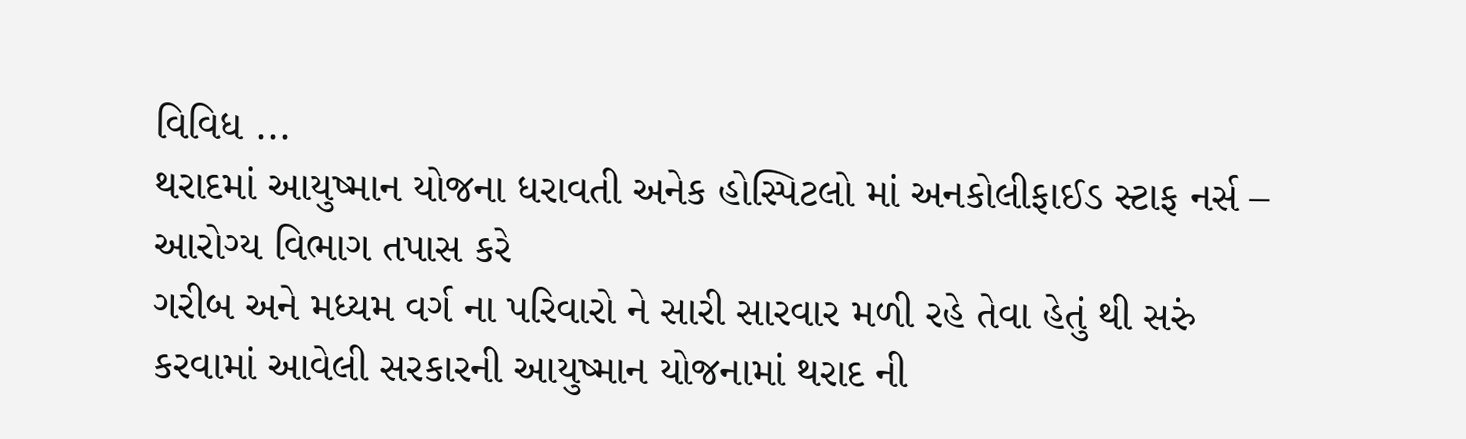વિવિધ ...
થરાદમાં આયુષ્માન યોજના ધરાવતી અનેક હોસ્પિટલો માં અનકોલીફાઈડ સ્ટાફ નર્સ – આરોગ્ય વિભાગ તપાસ કરે
ગરીબ અને મધ્યમ વર્ગ ના પરિવારો ને સારી સારવાર મળી રહે તેવા હેતું થી સરું કરવામાં આવેલી સરકારની આયુષ્માન યોજનામાં થરાદ ની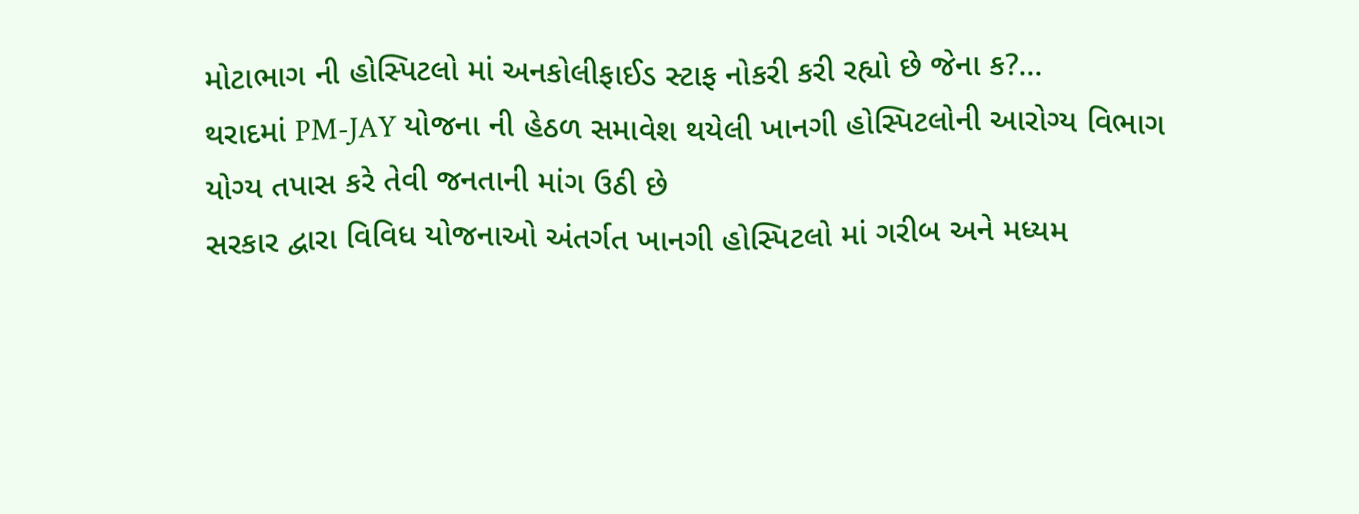મોટાભાગ ની હોસ્પિટલો માં અનકોલીફાઈડ સ્ટાફ નોકરી કરી રહ્યો છે જેના ક?...
થરાદમાં PM-JAY યોજના ની હેઠળ સમાવેશ થયેલી ખાનગી હોસ્પિટલોની આરોગ્ય વિભાગ યોગ્ય તપાસ કરે તેવી જનતાની માંગ ઉઠી છે
સરકાર દ્વારા વિવિધ યોજનાઓ અંતર્ગત ખાનગી હોસ્પિટલો માં ગરીબ અને મધ્યમ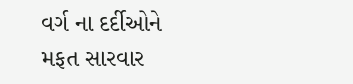વર્ગ ના દર્દીઓને મફત સારવાર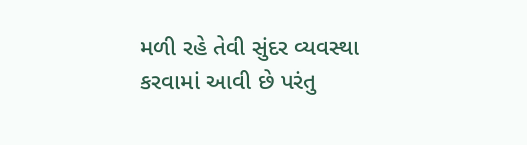મળી રહે તેવી સુંદર વ્યવસ્થા કરવામાં આવી છે પરંતુ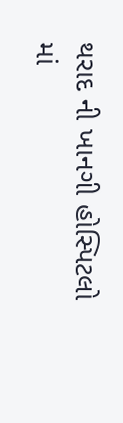થરાદ ની ખાનગી હોસ્પિટલો માં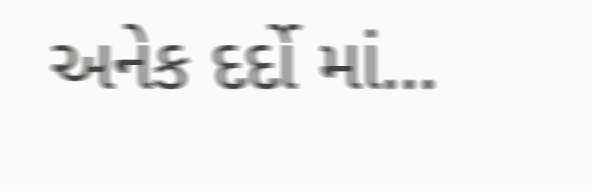અનેક દર્દો માં...